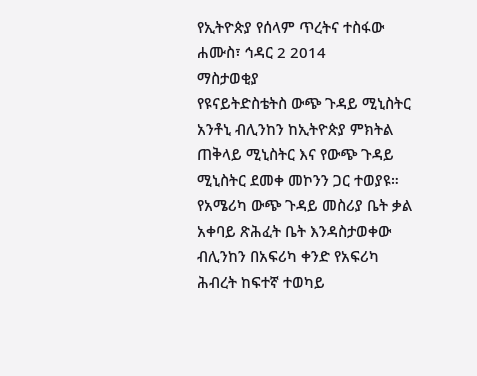የኢትዮጵያ የሰላም ጥረትና ተስፋው
ሐሙስ፣ ኅዳር 2 2014
ማስታወቂያ
የዩናይትድስቴትስ ውጭ ጉዳይ ሚኒስትር አንቶኒ ብሊንከን ከኢትዮጵያ ምክትል ጠቅላይ ሚኒስትር እና የውጭ ጉዳይ ሚኒስትር ደመቀ መኮንን ጋር ተወያዩ። የአሜሪካ ውጭ ጉዳይ መስሪያ ቤት ቃል አቀባይ ጽሕፈት ቤት እንዳስታወቀው ብሊንከን በአፍሪካ ቀንድ የአፍሪካ ሕብረት ከፍተኛ ተወካይ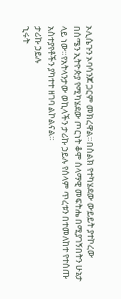ኦሊሴጉን ኦባሳንጆ ጋርም መክረዋል።በስልክ የተካሄደው ውይይት ያተኮረው በሰሜን ኢትዮጵያ የሚካሄደው ጦርነት ቆሞ ሰላማዊ መፍትሔ በሚያገኝበትን ሁኔታ ላይ ነው።የአትላንታው ወኪላችን ታሪኩ ኃይሉ የሰላም ጥረቱን በተመለከተ የተሰጡ አስተያየቶችን ያካተተ ዘገባ ልኮልናል።
ታሪኩ ኃይሉ
ኂሩት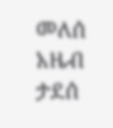መለሰ
አዜብ ታደሰ